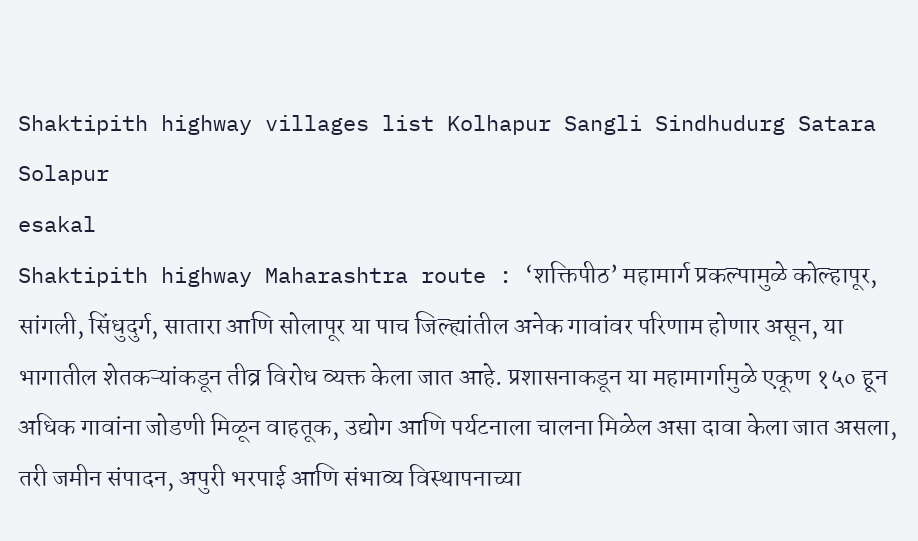Shaktipith highway villages list Kolhapur Sangli Sindhudurg Satara Solapur
esakal
Shaktipith highway Maharashtra route : ‘शक्तिपीठ’ महामार्ग प्रकल्पामुळे कोल्हापूर, सांगली, सिंधुदुर्ग, सातारा आणि सोलापूर या पाच जिल्ह्यांतील अनेक गावांवर परिणाम होणार असून, या भागातील शेतकऱ्यांकडून तीव्र विरोध व्यक्त केला जात आहे. प्रशासनाकडून या महामार्गामुळे एकूण १५० हून अधिक गावांना जोडणी मिळून वाहतूक, उद्योग आणि पर्यटनाला चालना मिळेल असा दावा केला जात असला, तरी जमीन संपादन, अपुरी भरपाई आणि संभाव्य विस्थापनाच्या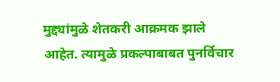मुद्द्यांमुळे शेतकरी आक्रमक झाले आहेत. त्यामुळे प्रकल्पाबाबत पुनर्विचार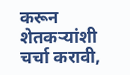करून शेतकऱ्यांशी चर्चा करावी,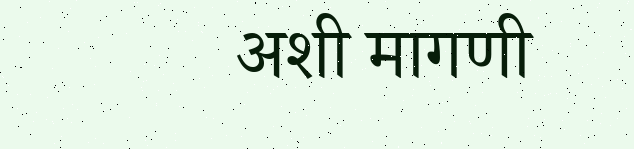अशी मागणी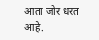आता जोर धरत आहे.